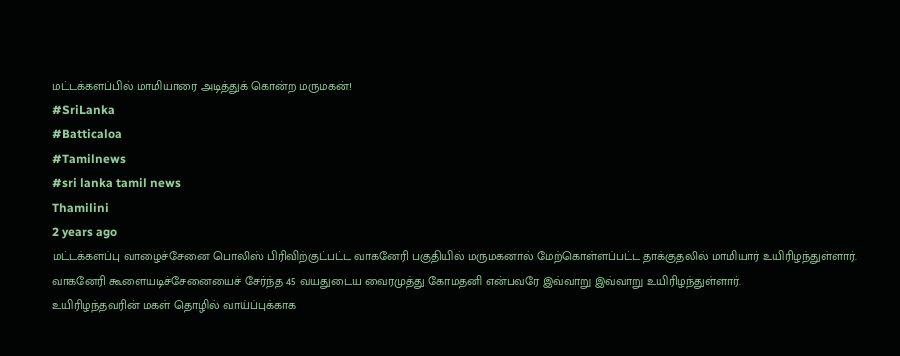மட்டக்களப்பில் மாமியாரை அடித்துக் கொன்ற மருமகன்!
#SriLanka
#Batticaloa
#Tamilnews
#sri lanka tamil news
Thamilini
2 years ago
மட்டக்களப்பு வாழைச்சேனை பொலிஸ் பிரிவிற்குட்பட்ட வாகனேரி பகுதியில் மருமகனால் மேற்கொள்ளப்பட்ட தாக்குதலில் மாமியார் உயிரிழந்துள்ளார்.
வாகனேரி கூளையடிச்சேனையைச் சேர்ந்த 45 வயதுடைய வைரமுத்து கோமதனி என்பவரே இவ்வாறு இவ்வாறு உயிரிழந்துள்ளார்.
உயிரிழந்தவரின் மகள் தொழில் வாய்ப்புக்காக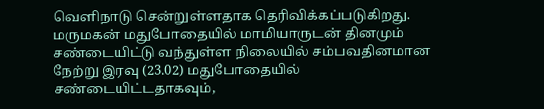வெளிநாடு சென்றுள்ளதாக தெரிவிக்கப்படுகிறது.
மருமகன் மதுபோதையில் மாமியாருடன் தினமும் சண்டையிட்டு வந்துள்ள நிலையில் சம்பவதினமான நேற்று இரவு (23.02) மதுபோதையில் சண்டையிட்டதாகவும்,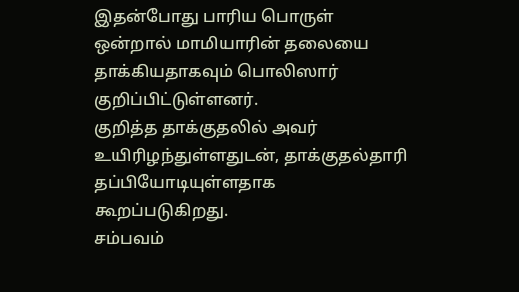இதன்போது பாரிய பொருள் ஒன்றால் மாமியாரின் தலையை தாக்கியதாகவும் பொலிஸார் குறிப்பிட்டுள்ளனர்.
குறித்த தாக்குதலில் அவர் உயிரிழந்துள்ளதுடன், தாக்குதல்தாரி தப்பியோடியுள்ளதாக கூறப்படுகிறது.
சம்பவம்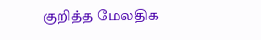குறித்த மேலதிக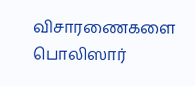விசாரணைகளை பொலிஸார்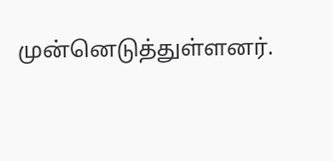முன்னெடுத்துள்ளனர்.